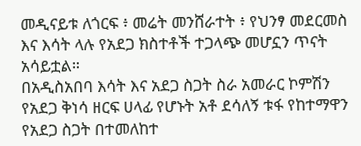መዲናይቱ ለጎርፍ ፥ መሬት መንሸራተት ፥ የህንፃ መደርመስ እና እሳት ላሉ የአደጋ ክስተቶች ተጋላጭ መሆኗን ጥናት አሳይቷል።
በአዲስአበባ እሳት እና አደጋ ስጋት ስራ አመራር ኮምሽን የአደጋ ቅነሳ ዘርፍ ሀላፊ የሆኑት አቶ ደሳለኝ ቱፋ የከተማዋን የአደጋ ስጋት በተመለከተ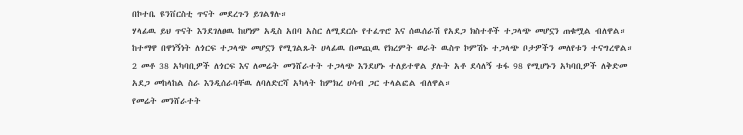በኮተቤ ዩንቨርስቲ ጥናት መደረጉን ይገልፃሉ።
ሃላፊዉ ይህ ጥናት እንደገለፀዉ ከሆነም አዲስ አበባ አስር ለሚደርሱ የተፈጥሮ እና ሰዉሰራሽ የአደጋ ክስተቶች ተጋላጭ መሆኗን ጠቁሟል ብለዋል።
ከተማዋ በዋነኝነት ለጎርፍ ተጋላጭ መሆኗን የሚገልጹት ሀላፊዉ በመጪዉ የክረምት ወራት ዉስጥ ኮምሽኑ ተጋላጭ ቦታዎችን መለየቱን ተናግረዋል።
2 መቶ 38 አካባቢዎች ለጎርፍ እና ለመሬት መንሸራተት ተጋላጭ እንደሆኑ ተለይተዋል ያሉት አቶ ደሳለኝ ቱፋ 98 የሚሆኑን አካባቢዎች ለቅድመ አደጋ መከላከል ስራ እንዲሰራባቸዉ ለባለድርሻ አካላት ከምክረ ሀሳብ ጋር ተላልፎል ብለዋል።
የመሬት መንሸራተት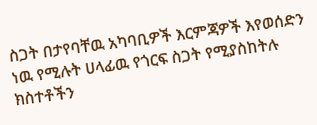ስጋት በታየባቸዉ አካባቢዎች እርምጃዎች እየወሰድን ነዉ የሚሉት ሀላፊዉ የጎርፍ ስጋት የሚያስከትሉ ክስተቶችን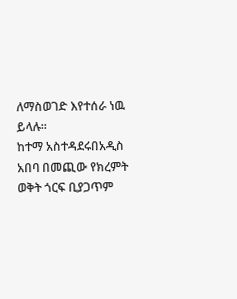ለማስወገድ እየተሰራ ነዉ ይላሉ።
ከተማ አስተዳደሩበአዲስ አበባ በመጪው የክረምት ወቅት ጎርፍ ቢያጋጥም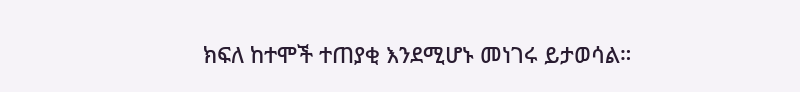ክፍለ ከተሞች ተጠያቂ እንደሚሆኑ መነገሩ ይታወሳል።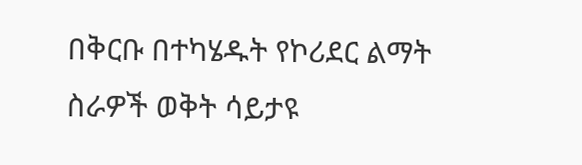በቅርቡ በተካሄዱት የኮሪደር ልማት ስራዎች ወቅት ሳይታዩ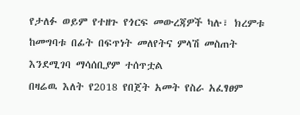የታለፉ ወይም የተዘጉ የጎርፍ መውረጃዎች ካሉ፣ ክረምቱ ከመግባቱ በፊት በፍጥነት መለየትና ምላሽ መስጠት እንደሚገባ ማሳሰቢያም ተሰጥቷል
በዛሬዉ እለት የ2018 የበጀት አመት የስራ አፈፃፀም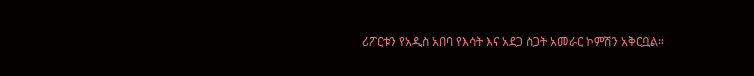ሪፖርቱን የአዲስ አበባ የእሳት እና አደጋ ስጋት አመራር ኮምሽን አቅርቧል።